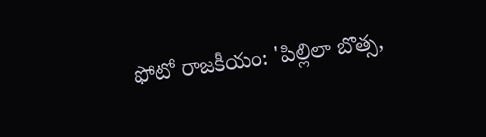ఫోటో రాజకీయం: 'పిల్లిలా బొత్స,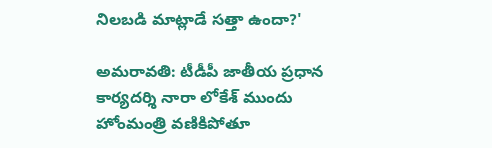నిలబడి మాట్లాడే సత్తా ఉందా?'

అమరావతి: టీడీపీ జాతీయ ప్రధాన కార్యదర్శి నారా లోకేశ్ ముందు హోంమంత్రి వణికిపోతూ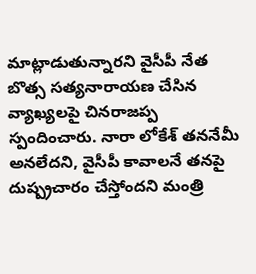మాట్లాడుతున్నారని వైసీపీ నేత బొత్స సత్యనారాయణ చేసిన వ్యాఖ్యలపై చినరాజప్ప స్పందించారు. నారా లోకేశ్ తననేమీ అనలేదని, వైసీపీ కావాలనే తనపై దుష్ప్రచారం చేస్తోందని మంత్రి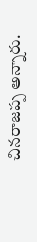చినరాజప్ప అన్నారు.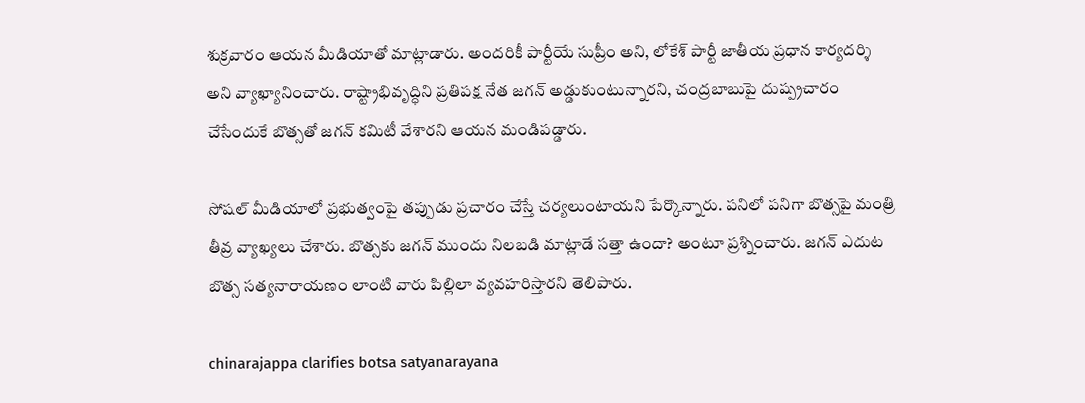శుక్రవారం ఆయన మీడియాతో మాట్లాడారు. అందరికీ పార్టీయే సుప్రీం అని, లోకేశ్ పార్టీ జాతీయ ప్రధాన కార్యదర్శి అని వ్యాఖ్యానించారు. రాష్ట్రాభివృద్ధిని ప్రతిపక్ష నేత జగన్ అడ్డుకుంటున్నారని, చంద్రబాబుపై దుష్ప్రచారం చేసేందుకే బొత్సతో జగన్ కమిటీ వేశారని ఆయన మండిపడ్డారు.

సోషల్ మీడియాలో ప్రభుత్వంపై తప్పుడు ప్రచారం చేస్తే చర్యలుంటాయని పేర్కొన్నారు. పనిలో పనిగా బొత్సపై మంత్రి తీవ్ర వ్యాఖ్యలు చేశారు. బొత్సకు జగన్ ముందు నిలబడి మాట్లాడే సత్తా ఉందా? అంటూ ప్రశ్నించారు. జగన్ ఎదుట బొత్స సత్యనారాయణం లాంటి వారు పిల్లిలా వ్యవహరిస్తారని తెలిపారు.

chinarajappa clarifies botsa satyanarayana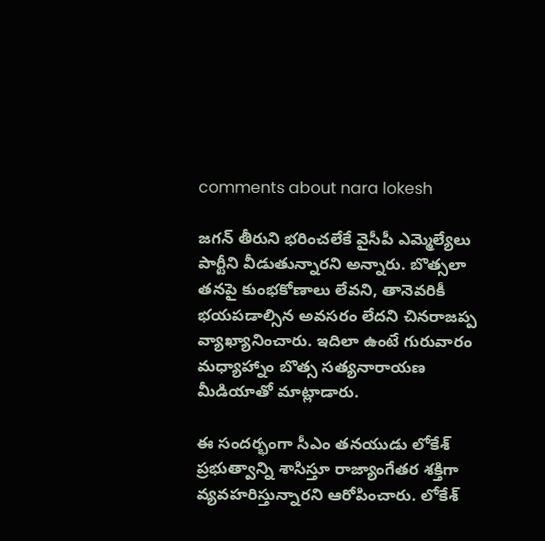comments about nara lokesh

జగన్ తీరుని భరించలేకే వైసీపీ ఎమ్మెల్యేలు పార్టీని వీడుతున్నారని అన్నారు. బొత్సలా తనపై కుంభకోణాలు లేవని, తానెవరికీ భయపడాల్సిన అవసరం లేదని చినరాజప్ప వ్యాఖ్యానించారు. ఇదిలా ఉంటే గురువారం మధ్యాహ్నాం బొత్స సత్యనారాయణ మీడియాతో మాట్లాడారు.

ఈ సందర్భంగా సీఎం తనయుడు లోకేశ్ ప్రభుత్వాన్ని శాసిస్తూ రాజ్యాంగేతర శక్తిగా వ్యవహరిస్తున్నారని ఆరోపించారు. లోకేశ్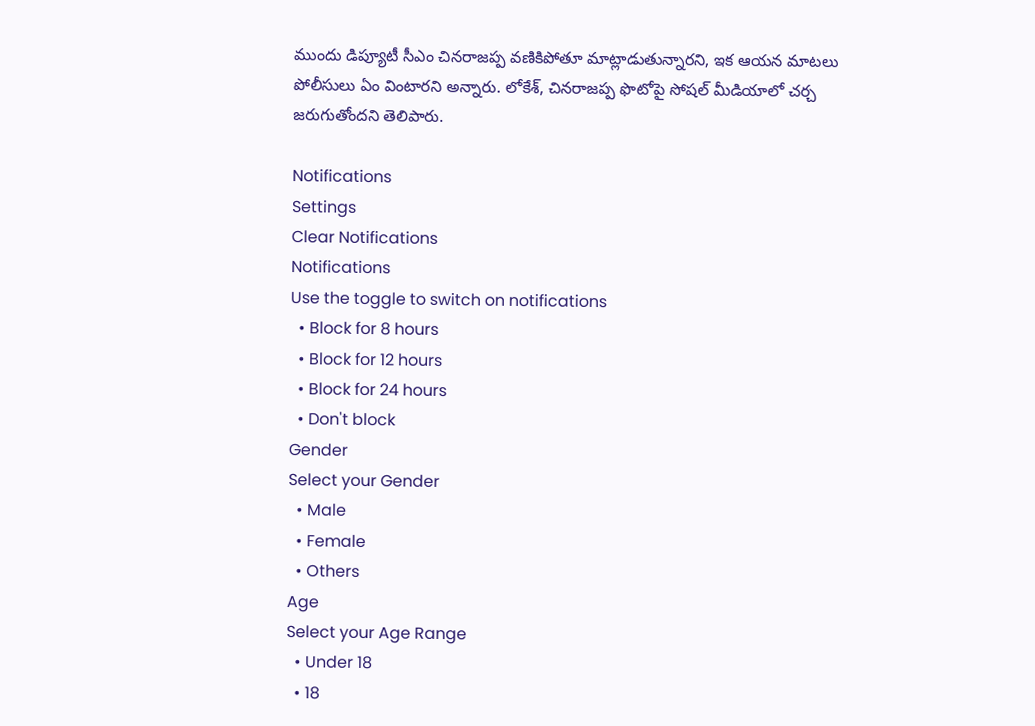ముందు డిప్యూటీ సీఎం చినరాజప్ప వణికిపోతూ మాట్లాడుతున్నారని, ఇక ఆయన మాటలు పోలీసులు ఏం వింటారని అన్నారు. లోకేశ్, చినరాజప్ప ఫొటోపై సోషల్ మీడియాలో చర్చ జరుగుతోందని తెలిపారు.

Notifications
Settings
Clear Notifications
Notifications
Use the toggle to switch on notifications
  • Block for 8 hours
  • Block for 12 hours
  • Block for 24 hours
  • Don't block
Gender
Select your Gender
  • Male
  • Female
  • Others
Age
Select your Age Range
  • Under 18
  • 18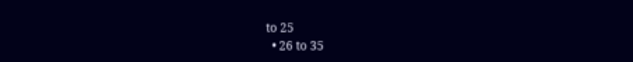to 25
  • 26 to 35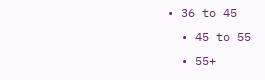• 36 to 45
  • 45 to 55
  • 55+